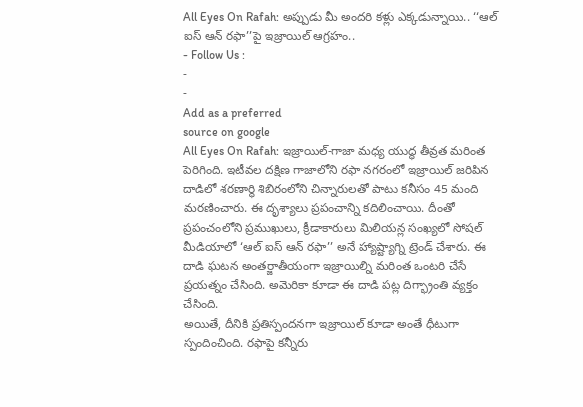All Eyes On Rafah: అప్పుడు మీ అందరి కళ్లు ఎక్కడున్నాయి.. ‘‘ఆల్ ఐస్ ఆన్ రఫా’’పై ఇజ్రాయిల్ ఆగ్రహం..
- Follow Us :
-
-
Add as a preferred
source on google
All Eyes On Rafah: ఇజ్రాయిల్-గాజా మధ్య యుద్ధ తీవ్రత మరింత పెరిగింది. ఇటీవల దక్షిణ గాజాలోని రఫా నగరంలో ఇజ్రాయిల్ జరిపిన దాడిలో శరణార్థి శిబిరంలోని చిన్నారులతో పాటు కనీసం 45 మంది మరణించారు. ఈ దృశ్యాలు ప్రపంచాన్ని కదిలించాయి. దీంతో ప్రపంచంలోని ప్రముఖులు, క్రీడాకారులు మిలియన్ల సంఖ్యలో సోషల్ మీడియాలో ‘ఆల్ ఐస్ ఆన్ రఫా’’ అనే హ్యాష్ట్యాగ్ని ట్రెండ్ చేశారు. ఈ దాడి ఘటన అంతర్జాతీయంగా ఇజ్రాయిల్ని మరింత ఒంటరి చేసే ప్రయత్నం చేసింది. అమెరికా కూడా ఈ దాడి పట్ల దిగ్భ్రాంతి వ్యక్తం చేసింది.
అయితే, దీనికి ప్రతిస్పందనగా ఇజ్రాయిల్ కూడా అంతే ధీటుగా స్పందించింది. రఫాపై కన్నీరు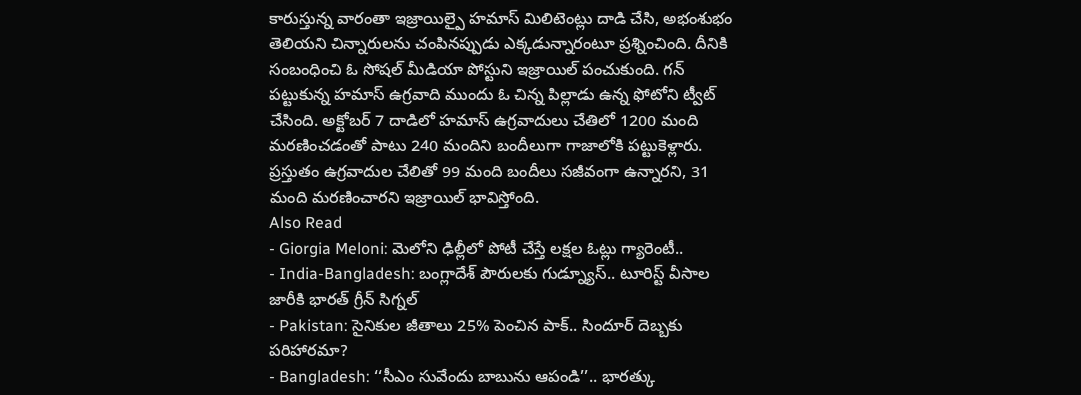కారుస్తున్న వారంతా ఇజ్రాయిల్పై హమాస్ మిలిటెంట్లు దాడి చేసి, అభంశుభం తెలియని చిన్నారులను చంపినప్పుడు ఎక్కడున్నారంటూ ప్రశ్నించింది. దీనికి సంబంధించి ఓ సోషల్ మీడియా పోస్టుని ఇజ్రాయిల్ పంచుకుంది. గన్ పట్టుకున్న హమాస్ ఉగ్రవాది ముందు ఓ చిన్న పిల్లాడు ఉన్న ఫోటోని ట్వీట్ చేసింది. అక్టోబర్ 7 దాడిలో హమాస్ ఉగ్రవాదులు చేతిలో 1200 మంది మరణించడంతో పాటు 240 మందిని బందీలుగా గాజాలోకి పట్టుకెళ్లారు. ప్రస్తుతం ఉగ్రవాదుల చేలితో 99 మంది బందీలు సజీవంగా ఉన్నారని, 31 మంది మరణించారని ఇజ్రాయిల్ భావిస్తోంది.
Also Read
- Giorgia Meloni: మెలోని ఢిల్లీలో పోటీ చేస్తే లక్షల ఓట్లు గ్యారెంటీ..
- India-Bangladesh: బంగ్లాదేశ్ పౌరులకు గుడ్న్యూస్.. టూరిస్ట్ వీసాల జారీకి భారత్ గ్రీన్ సిగ్నల్
- Pakistan: సైనికుల జీతాలు 25% పెంచిన పాక్.. సిందూర్ దెబ్బకు పరిహారమా?
- Bangladesh: ‘‘సీఎం సువేందు బాబును ఆపండి’’.. భారత్కు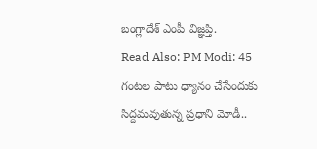బంగ్లాదేశ్ ఎంపీ విజ్ఞప్తి.
Read Also: PM Modi: 45 గంటల పాటు ధ్యానం చేసేందుకు సిద్దమవుతున్న ప్రధాని మోడీ..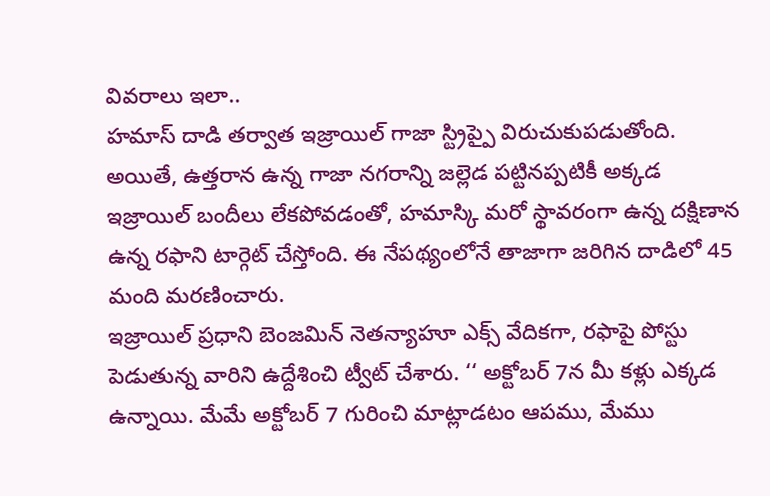వివరాలు ఇలా..
హమాస్ దాడి తర్వాత ఇజ్రాయిల్ గాజా స్ట్రిప్పై విరుచుకుపడుతోంది. అయితే, ఉత్తరాన ఉన్న గాజా నగరాన్ని జల్లెడ పట్టినప్పటికీ అక్కడ ఇజ్రాయిల్ బందీలు లేకపోవడంతో, హమాస్కి మరో స్థావరంగా ఉన్న దక్షిణాన ఉన్న రఫాని టార్గెట్ చేస్తోంది. ఈ నేపథ్యంలోనే తాజాగా జరిగిన దాడిలో 45 మంది మరణించారు.
ఇజ్రాయిల్ ప్రధాని బెంజమిన్ నెతన్యాహూ ఎక్స్ వేదికగా, రఫాపై పోస్టు పెడుతున్న వారిని ఉద్దేశించి ట్వీట్ చేశారు. ‘‘ అక్టోబర్ 7న మీ కళ్లు ఎక్కడ ఉన్నాయి. మేమే అక్టోబర్ 7 గురించి మాట్లాడటం ఆపము, మేము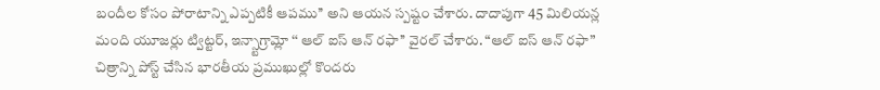బందీల కోసం పోరాటాన్ని ఎప్పటికీ ఆపము’’ అని ఆయన స్పష్టం చేశారు. దాదాపుగా 45 మిలియన్ల మంది యూజర్లు ట్విట్టర్, ఇన్స్టాగ్రామ్లో ‘‘ ఆల్ ఐస్ ఆన్ రఫా’’ వైరల్ చేశారు. “ఆల్ ఐస్ ఆన్ రఫా” చిత్రాన్ని పోస్ట్ చేసిన భారతీయ ప్రముఖుల్లో కొందరు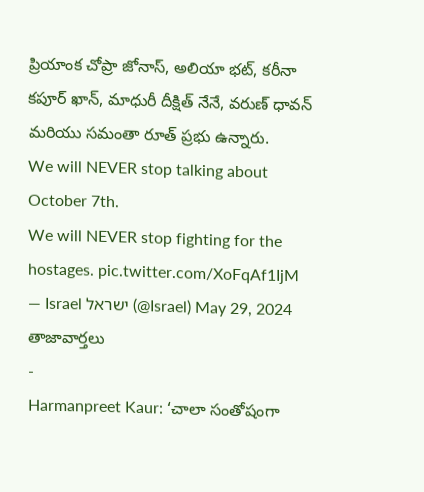ప్రియాంక చోప్రా జోనాస్, అలియా భట్, కరీనా కపూర్ ఖాన్, మాధురీ దీక్షిత్ నేనే, వరుణ్ ధావన్ మరియు సమంతా రూత్ ప్రభు ఉన్నారు.
We will NEVER stop talking about October 7th.
We will NEVER stop fighting for the hostages. pic.twitter.com/XoFqAf1IjM
— Israel ישראל (@Israel) May 29, 2024
తాజావార్తలు
-
Harmanpreet Kaur: ‘చాలా సంతోషంగా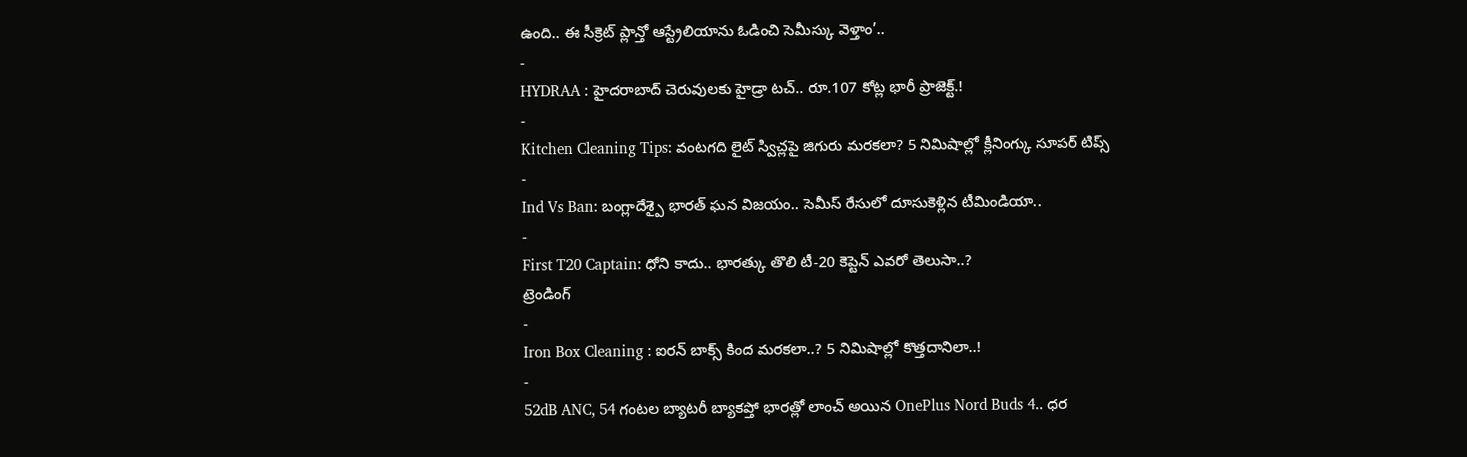ఉంది.. ఈ సీక్రెట్ ప్లాన్తో ఆస్ట్రేలియాను ఓడించి సెమీస్కు వెళ్తాం’..
-
HYDRAA : హైదరాబాద్ చెరువులకు హైడ్రా టచ్.. రూ.107 కోట్ల భారీ ప్రాజెక్ట్.!
-
Kitchen Cleaning Tips: వంటగది లైట్ స్విచ్లపై జిగురు మరకలా? 5 నిమిషాల్లో క్లీనింగ్కు సూపర్ టిప్స్
-
Ind Vs Ban: బంగ్లాదేశ్పై భారత్ ఘన విజయం.. సెమీస్ రేసులో దూసుకెళ్లిన టీమిండియా..
-
First T20 Captain: ధోని కాదు.. భారత్కు తొలి టీ-20 కెప్టెన్ ఎవరో తెలుసా..?
ట్రెండింగ్
-
Iron Box Cleaning : ఐరన్ బాక్స్ కింద మరకలా..? 5 నిమిషాల్లో కొత్తదానిలా..!
-
52dB ANC, 54 గంటల బ్యాటరీ బ్యాకప్తో భారత్లో లాంచ్ అయిన OnePlus Nord Buds 4.. ధర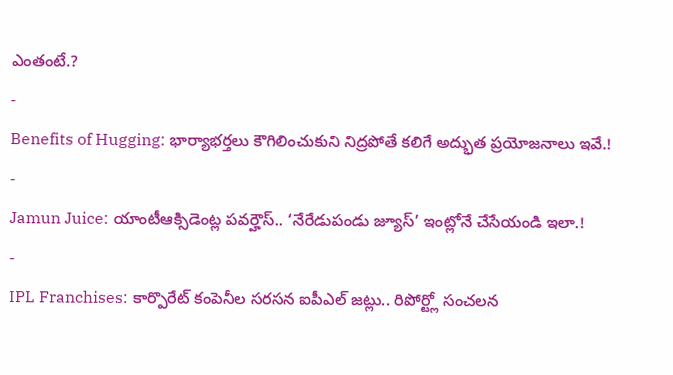ఎంతంటే.?
-
Benefits of Hugging: భార్యాభర్తలు కౌగిలించుకుని నిద్రపోతే కలిగే అద్భుత ప్రయోజనాలు ఇవే.!
-
Jamun Juice: యాంటీఆక్సిడెంట్ల పవర్హౌస్.. ‘నేరేడుపండు జ్యూస్’ ఇంట్లోనే చేసేయండి ఇలా.!
-
IPL Franchises: కార్పొరేట్ కంపెనీల సరసన ఐపీఎల్ జట్లు.. రిపోర్ట్లో సంచలన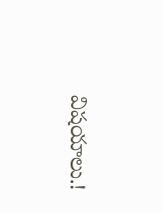విషయాలు.!